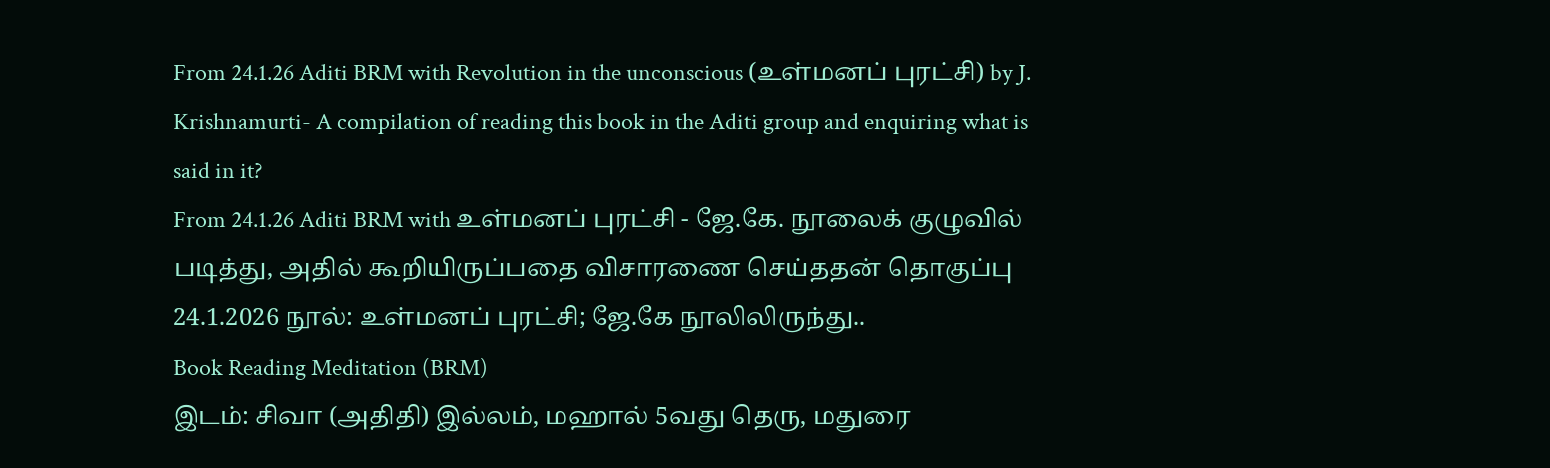From 24.1.26 Aditi BRM with Revolution in the unconscious (உள்மனப் புரட்சி) by J. Krishnamurti- A compilation of reading this book in the Aditi group and enquiring what is said in it?
From 24.1.26 Aditi BRM with உள்மனப் புரட்சி - ஜே.கே. நூலைக் குழுவில் படித்து, அதில் கூறியிருப்பதை விசாரணை செய்ததன் தொகுப்பு
24.1.2026 நூல்: உள்மனப் புரட்சி; ஜே.கே நூலிலிருந்து..
Book Reading Meditation (BRM)
இடம்: சிவா (அதிதி) இல்லம், மஹால் 5வது தெரு, மதுரை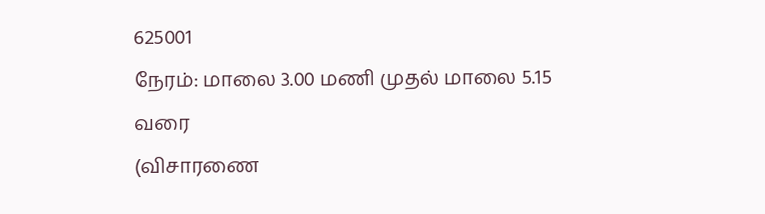625001
நேரம்: மாலை 3.00 மணி முதல் மாலை 5.15 வரை
(விசாரணை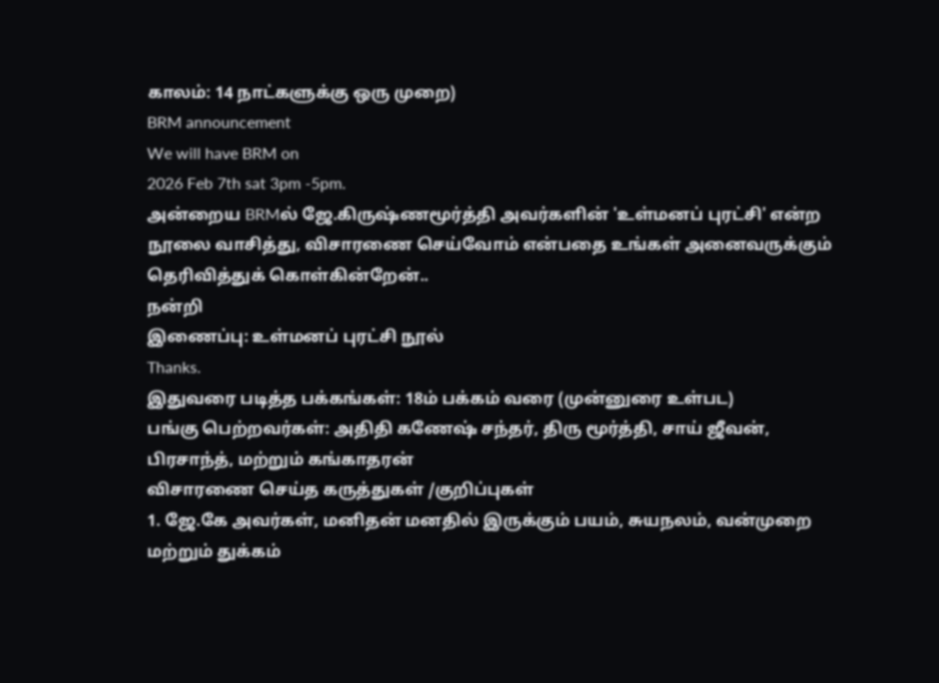காலம்: 14 நாட்களுக்கு ஒரு முறை)
BRM announcement
We will have BRM on
2026 Feb 7th sat 3pm -5pm.
அன்றைய BRMல் ஜே.கிருஷ்ணமூர்த்தி அவர்களின் 'உள்மனப் புரட்சி' என்ற நூலை வாசித்து, விசாரணை செய்வோம் என்பதை உங்கள் அனைவருக்கும் தெரிவித்துக் கொள்கின்றேன்..
நன்றி
இணைப்பு: உள்மனப் புரட்சி நூல்
Thanks.
இதுவரை படித்த பக்கங்கள்: 18ம் பக்கம் வரை (முன்னுரை உள்பட)
பங்கு பெற்றவர்கள்: அதிதி கணேஷ் சந்தர், திரு மூர்த்தி, சாய் ஜீவன், பிரசாந்த், மற்றும் கங்காதரன்
விசாரணை செய்த கருத்துகள் /குறிப்புகள்
1. ஜே.கே அவர்கள், மனிதன் மனதில் இருக்கும் பயம், சுயநலம், வன்முறை மற்றும் துக்கம்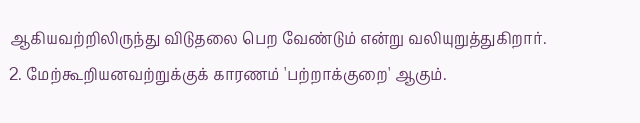ஆகியவற்றிலிருந்து விடுதலை பெற வேண்டும் என்று வலியுறுத்துகிறார்.
2. மேற்கூறியனவற்றுக்குக் காரணம் 'பற்றாக்குறை' ஆகும்.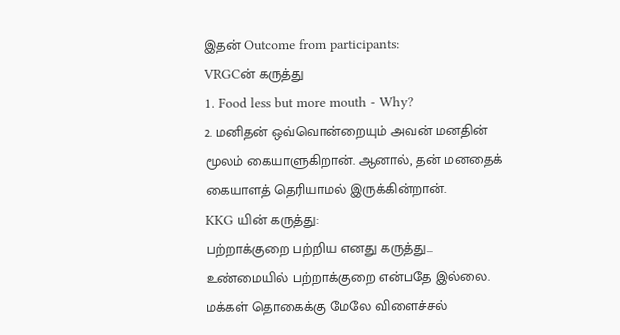இதன் Outcome from participants:
VRGCன் கருத்து
1. Food less but more mouth - Why?
2. மனிதன் ஒவ்வொன்றையும் அவன் மனதின் மூலம் கையாளுகிறான். ஆனால், தன் மனதைக் கையாளத் தெரியாமல் இருக்கின்றான்.
KKG யின் கருத்து:
பற்றாக்குறை பற்றிய எனது கருத்து...
உண்மையில் பற்றாக்குறை என்பதே இல்லை. மக்கள் தொகைக்கு மேலே விளைச்சல்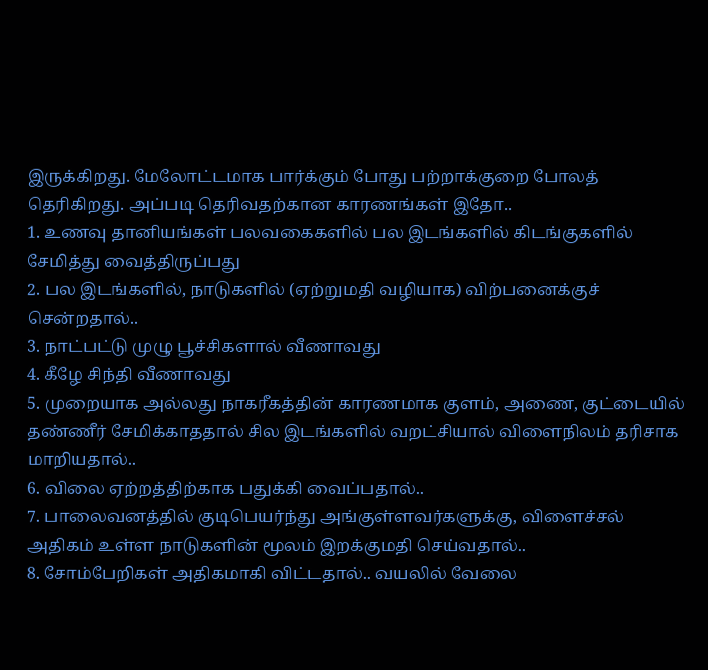இருக்கிறது. மேலோட்டமாக பார்க்கும் போது பற்றாக்குறை போலத் தெரிகிறது. அப்படி தெரிவதற்கான காரணங்கள் இதோ..
1. உணவு தானியங்கள் பலவகைகளில் பல இடங்களில் கிடங்குகளில் சேமித்து வைத்திருப்பது
2. பல இடங்களில், நாடுகளில் (ஏற்றுமதி வழியாக) விற்பனைக்குச் சென்றதால்..
3. நாட்பட்டு முழு பூச்சிகளால் வீணாவது
4. கீழே சிந்தி வீணாவது
5. முறையாக அல்லது நாகரீகத்தின் காரணமாக குளம், அணை, குட்டையில் தண்ணீர் சேமிக்காததால் சில இடங்களில் வறட்சியால் விளைநிலம் தரிசாக மாறியதால்..
6. விலை ஏற்றத்திற்காக பதுக்கி வைப்பதால்..
7. பாலைவனத்தில் குடிபெயர்ந்து அங்குள்ளவர்களுக்கு, விளைச்சல் அதிகம் உள்ள நாடுகளின் மூலம் இறக்குமதி செய்வதால்..
8. சோம்பேறிகள் அதிகமாகி விட்டதால்.. வயலில் வேலை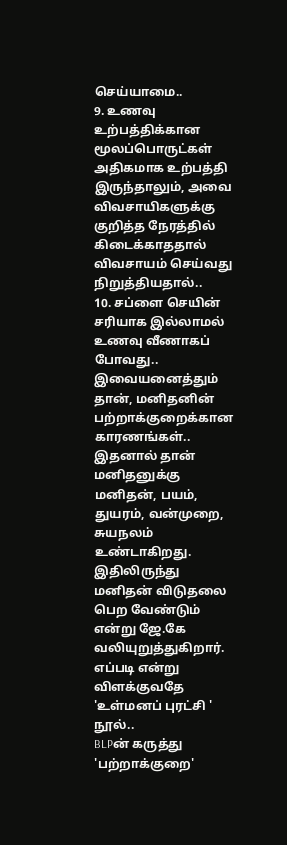செய்யாமை..
9. உணவு உற்பத்திக்கான மூலப்பொருட்கள் அதிகமாக உற்பத்தி இருந்தாலும், அவை விவசாயிகளுக்கு குறித்த நேரத்தில் கிடைக்காததால் விவசாயம் செய்வது நிறுத்தியதால்..
10. சப்ளை செயின் சரியாக இல்லாமல் உணவு வீணாகப் போவது..
இவையனைத்தும் தான், மனிதனின் பற்றாக்குறைக்கான காரணங்கள்.. இதனால் தான் மனிதனுக்கு மனிதன், பயம், துயரம், வன்முறை, சுயநலம் உண்டாகிறது. இதிலிருந்து மனிதன் விடுதலை பெற வேண்டும் என்று ஜே.கே வலியுறுத்துகிறார். எப்படி என்று விளக்குவதே 'உள்மனப் புரட்சி ' நூல்..
BLPன் கருத்து
'பற்றாக்குறை'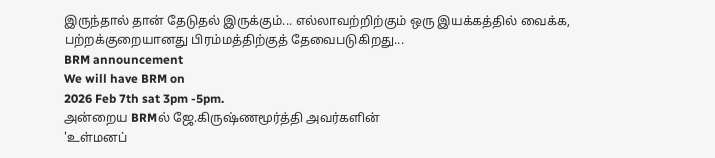இருந்தால் தான் தேடுதல் இருக்கும்... எல்லாவற்றிற்கும் ஒரு இயக்கத்தில் வைக்க, பற்றக்குறையானது பிரம்மத்திற்குத் தேவைபடுகிறது...
BRM announcement
We will have BRM on
2026 Feb 7th sat 3pm -5pm.
அன்றைய BRMல் ஜே.கிருஷ்ணமூர்த்தி அவர்களின்
'உள்மனப்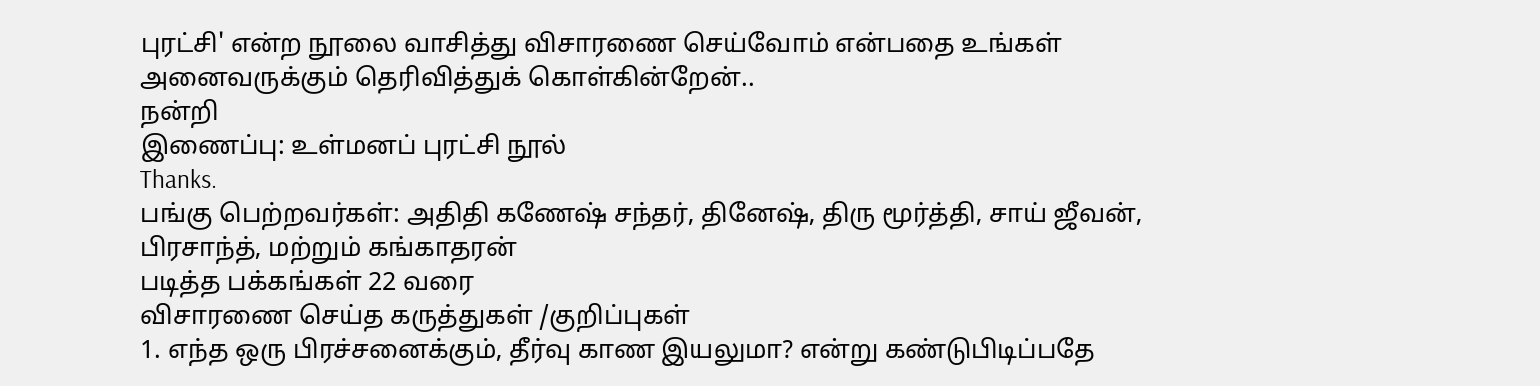புரட்சி' என்ற நூலை வாசித்து விசாரணை செய்வோம் என்பதை உங்கள் அனைவருக்கும் தெரிவித்துக் கொள்கின்றேன்..
நன்றி
இணைப்பு: உள்மனப் புரட்சி நூல்
Thanks.
பங்கு பெற்றவர்கள்: அதிதி கணேஷ் சந்தர், தினேஷ், திரு மூர்த்தி, சாய் ஜீவன், பிரசாந்த், மற்றும் கங்காதரன்
படித்த பக்கங்கள் 22 வரை
விசாரணை செய்த கருத்துகள் /குறிப்புகள்
1. எந்த ஒரு பிரச்சனைக்கும், தீர்வு காண இயலுமா? என்று கண்டுபிடிப்பதே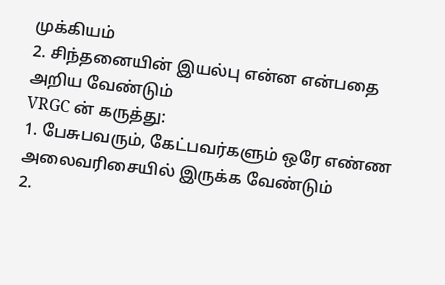முக்கியம்
2. சிந்தனையின் இயல்பு என்ன என்பதை அறிய வேண்டும்
VRGC ன் கருத்து:
1. பேசுபவரும், கேட்பவர்களும் ஒரே எண்ண அலைவரிசையில் இருக்க வேண்டும்
2.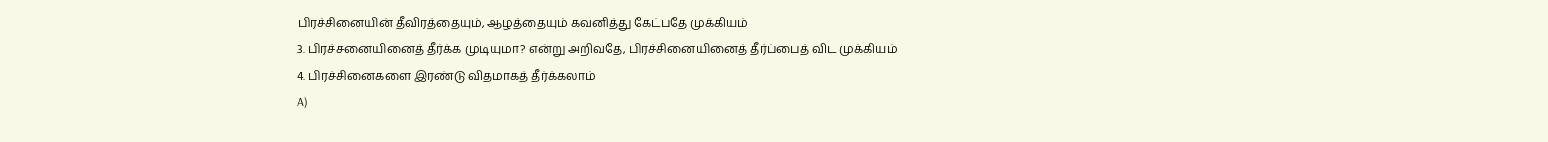பிரச்சினையின் தீவிரத்தையும், ஆழத்தையும் கவனித்து கேட்பதே முக்கியம்
3. பிரச்சனையினைத் தீர்க்க முடியுமா? என்று அறிவதே, பிரச்சினையினைத் தீர்ப்பைத் விட முக்கியம்
4. பிரச்சினைகளை இரண்டு விதமாகத் தீர்க்கலாம்
A)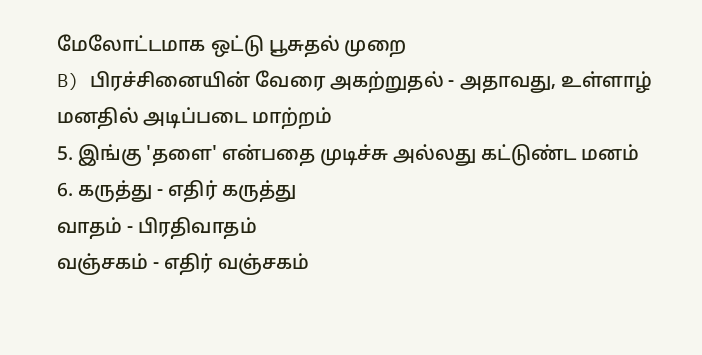மேலோட்டமாக ஒட்டு பூசுதல் முறை
B) பிரச்சினையின் வேரை அகற்றுதல் - அதாவது, உள்ளாழ் மனதில் அடிப்படை மாற்றம்
5. இங்கு 'தளை' என்பதை முடிச்சு அல்லது கட்டுண்ட மனம்
6. கருத்து - எதிர் கருத்து
வாதம் - பிரதிவாதம்
வஞ்சகம் - எதிர் வஞ்சகம்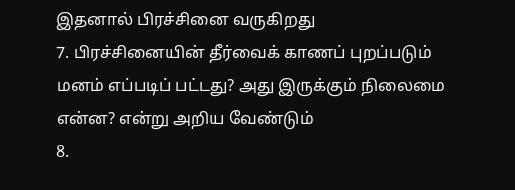இதனால் பிரச்சினை வருகிறது
7. பிரச்சினையின் தீர்வைக் காணப் புறப்படும் மனம் எப்படிப் பட்டது? அது இருக்கும் நிலைமை என்ன? என்று அறிய வேண்டும்
8.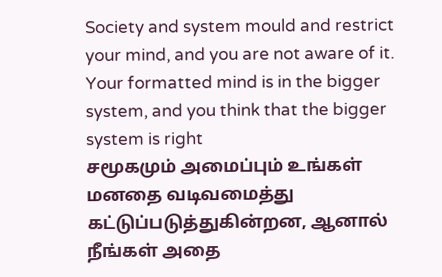Society and system mould and restrict your mind, and you are not aware of it. Your formatted mind is in the bigger system, and you think that the bigger system is right
சமூகமும் அமைப்பும் உங்கள் மனதை வடிவமைத்து கட்டுப்படுத்துகின்றன, ஆனால் நீங்கள் அதை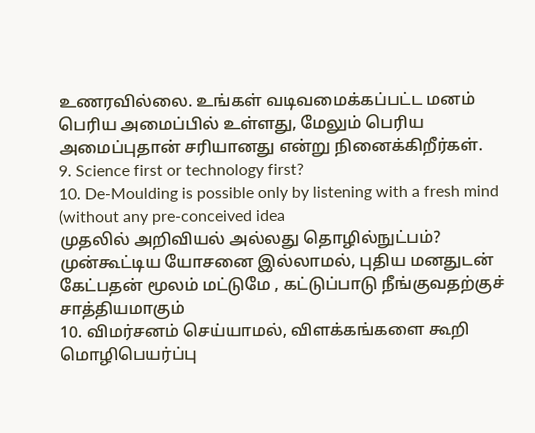உணரவில்லை. உங்கள் வடிவமைக்கப்பட்ட மனம் பெரிய அமைப்பில் உள்ளது, மேலும் பெரிய அமைப்புதான் சரியானது என்று நினைக்கிறீர்கள்.
9. Science first or technology first?
10. De-Moulding is possible only by listening with a fresh mind (without any pre-conceived idea
முதலில் அறிவியல் அல்லது தொழில்நுட்பம்?
முன்கூட்டிய யோசனை இல்லாமல், புதிய மனதுடன் கேட்பதன் மூலம் மட்டுமே , கட்டுப்பாடு நீங்குவதற்குச் சாத்தியமாகும்
10. விமர்சனம் செய்யாமல், விளக்கங்களை கூறி மொழிபெயர்ப்பு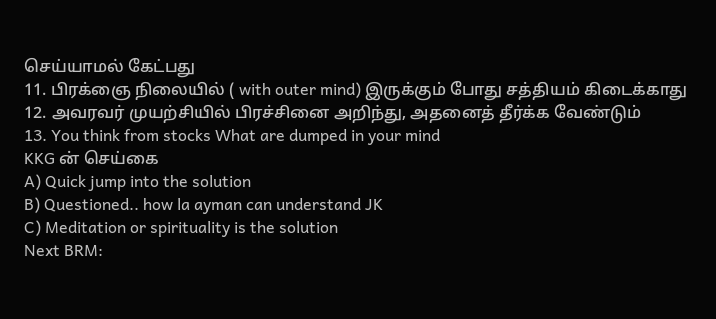செய்யாமல் கேட்பது
11. பிரக்ஞை நிலையில் ( with outer mind) இருக்கும் போது சத்தியம் கிடைக்காது
12. அவரவர் முயற்சியில் பிரச்சினை அறிந்து, அதனைத் தீர்க்க வேண்டும்
13. You think from stocks What are dumped in your mind
KKG ன் செய்கை
A) Quick jump into the solution
B) Questioned.. how la ayman can understand JK
C) Meditation or spirituality is the solution
Next BRM: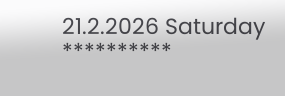21.2.2026 Saturday
**********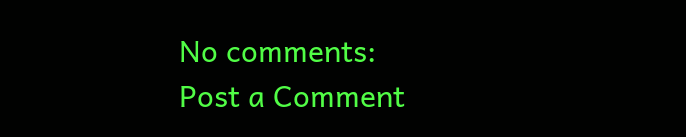No comments:
Post a Comment